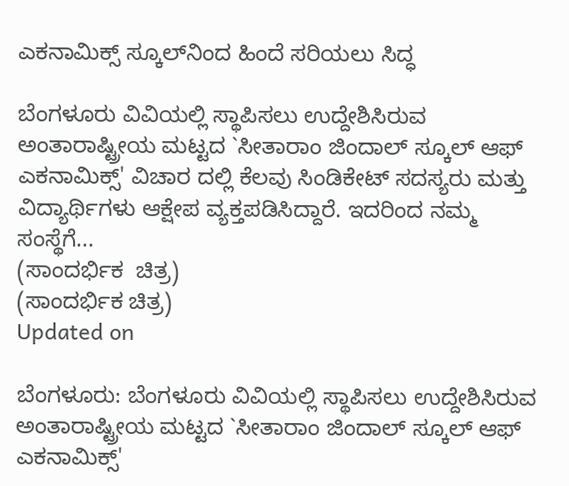ಎಕನಾಮಿಕ್ಸ್ ಸ್ಕೂಲ್‍ನಿಂದ ಹಿಂದೆ ಸರಿಯಲು ಸಿದ್ಧ

ಬೆಂಗಳೂರು ವಿವಿಯಲ್ಲಿ ಸ್ಥಾಪಿಸಲು ಉದ್ದೇಶಿಸಿರುವ ಅಂತಾರಾಷ್ಟ್ರೀಯ ಮಟ್ಟದ `ಸೀತಾರಾಂ ಜಿಂದಾಲ್ ಸ್ಕೂಲ್ ಆಫ್ ಎಕನಾಮಿಕ್ಸ್' ವಿಚಾರ ದಲ್ಲಿ ಕೆಲವು ಸಿಂಡಿಕೇಟ್ ಸದಸ್ಯರು ಮತ್ತು ವಿದ್ಯಾರ್ಥಿಗಳು ಆಕ್ಷೇಪ ವ್ಯಕ್ತಪಡಿಸಿದ್ದಾರೆ. ಇದರಿಂದ ನಮ್ಮ ಸಂಸ್ಥೆಗೆ...
(ಸಾಂದರ್ಭಿಕ  ಚಿತ್ರ)
(ಸಾಂದರ್ಭಿಕ ಚಿತ್ರ)
Updated on

ಬೆಂಗಳೂರು: ಬೆಂಗಳೂರು ವಿವಿಯಲ್ಲಿ ಸ್ಥಾಪಿಸಲು ಉದ್ದೇಶಿಸಿರುವ ಅಂತಾರಾಷ್ಟ್ರೀಯ ಮಟ್ಟದ `ಸೀತಾರಾಂ ಜಿಂದಾಲ್ ಸ್ಕೂಲ್ ಆಫ್ ಎಕನಾಮಿಕ್ಸ್'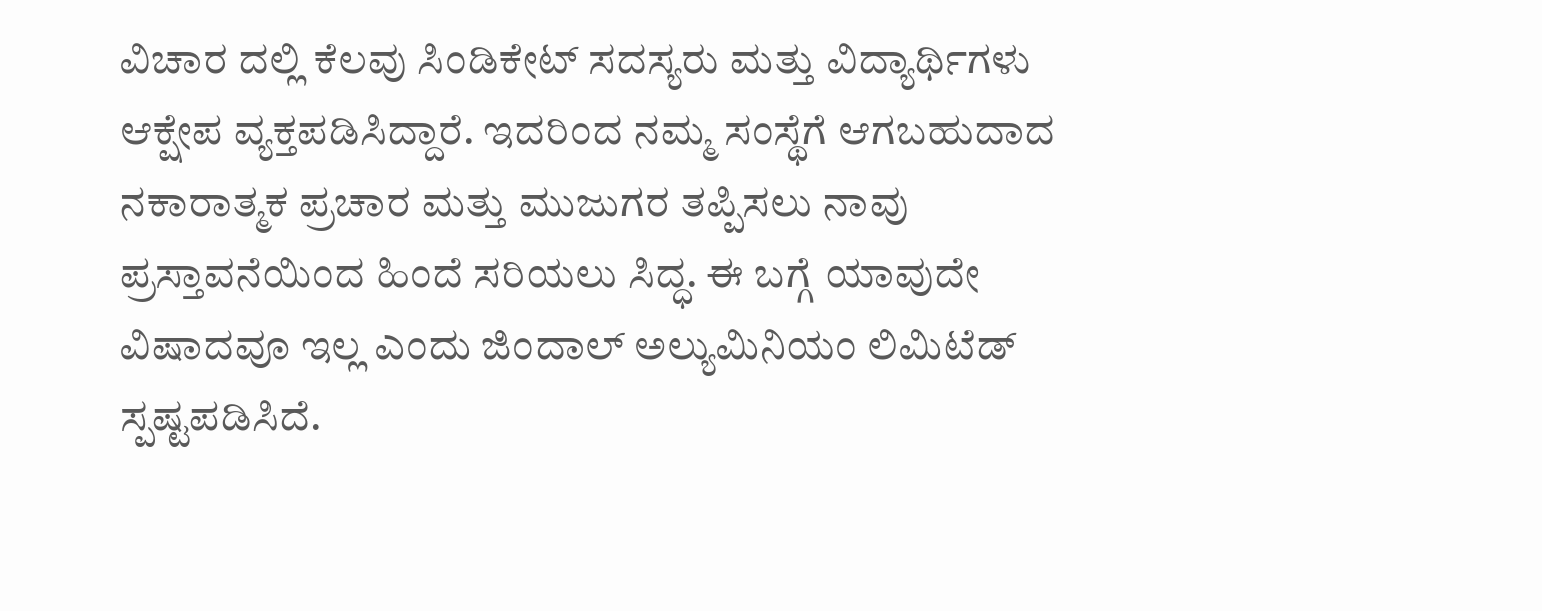ವಿಚಾರ ದಲ್ಲಿ ಕೆಲವು ಸಿಂಡಿಕೇಟ್ ಸದಸ್ಯರು ಮತ್ತು ವಿದ್ಯಾರ್ಥಿಗಳು ಆಕ್ಷೇಪ ವ್ಯಕ್ತಪಡಿಸಿದ್ದಾರೆ. ಇದರಿಂದ ನಮ್ಮ ಸಂಸ್ಥೆಗೆ ಆಗಬಹುದಾದ ನಕಾರಾತ್ಮಕ ಪ್ರಚಾರ ಮತ್ತು ಮುಜುಗರ ತಪ್ಪಿಸಲು ನಾವು ಪ್ರಸ್ತಾವನೆಯಿಂದ ಹಿಂದೆ ಸರಿಯಲು ಸಿದ್ಧ. ಈ ಬಗ್ಗೆ ಯಾವುದೇ ವಿಷಾದವೂ ಇಲ್ಲ ಎಂದು ಜಿಂದಾಲ್ ಅಲ್ಯುಮಿನಿಯಂ ಲಿಮಿಟೆಡ್ ಸ್ಪಷ್ಟಪಡಿಸಿದೆ.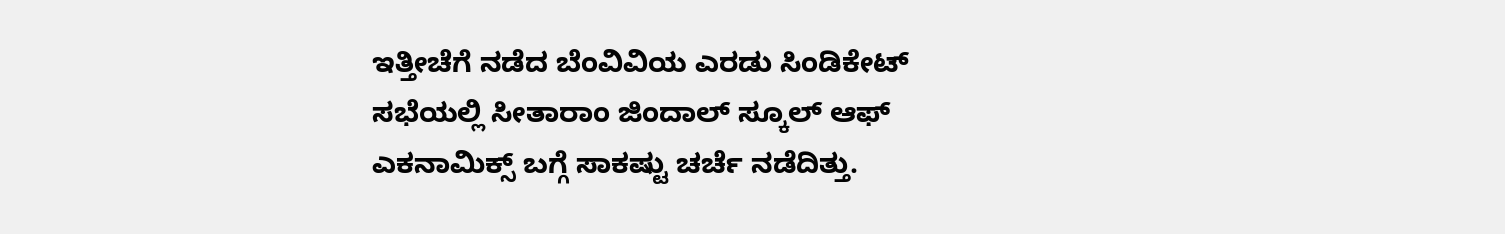ಇತ್ತೀಚೆಗೆ ನಡೆದ ಬೆಂವಿವಿಯ ಎರಡು ಸಿಂಡಿಕೇಟ್ ಸಭೆಯಲ್ಲಿ ಸೀತಾರಾಂ ಜಿಂದಾಲ್ ಸ್ಕೂಲ್ ಆಫ್ ಎಕನಾಮಿಕ್ಸ್ ಬಗ್ಗೆ ಸಾಕಷ್ಟು ಚರ್ಚೆ ನಡೆದಿತ್ತು.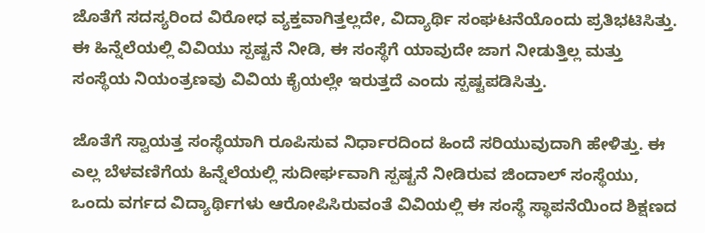ಜೊತೆಗೆ ಸದಸ್ಯರಿಂದ ವಿರೋಧ ವ್ಯಕ್ತವಾಗಿತ್ತಲ್ಲದೇ, ವಿದ್ಯಾರ್ಥಿ ಸಂಘಟನೆಯೊಂದು ಪ್ರತಿಭಟಿಸಿತ್ತು. ಈ ಹಿನ್ನೆಲೆಯಲ್ಲಿ ವಿವಿಯು ಸ್ಪಷ್ಟನೆ ನೀಡಿ, ಈ ಸಂಸ್ಥೆಗೆ ಯಾವುದೇ ಜಾಗ ನೀಡುತ್ತಿಲ್ಲ ಮತ್ತು ಸಂಸ್ಥೆಯ ನಿಯಂತ್ರಣವು ವಿವಿಯ ಕೈಯಲ್ಲೇ ಇರುತ್ತದೆ ಎಂದು ಸ್ಪಷ್ಟಪಡಿಸಿತ್ತು.

ಜೊತೆಗೆ ಸ್ವಾಯತ್ತ ಸಂಸ್ಥೆಯಾಗಿ ರೂಪಿಸುವ ನಿರ್ಧಾರದಿಂದ ಹಿಂದೆ ಸರಿಯುವುದಾಗಿ ಹೇಳಿತ್ತು. ಈ ಎಲ್ಲ ಬೆಳವಣಿಗೆಯ ಹಿನ್ನೆಲೆಯಲ್ಲಿ ಸುದೀರ್ಘವಾಗಿ ಸ್ಪಷ್ಟನೆ ನೀಡಿರುವ ಜಿಂದಾಲ್ ಸಂಸ್ಥೆಯು, ಒಂದು ವರ್ಗದ ವಿದ್ಯಾರ್ಥಿಗಳು ಆರೋಪಿಸಿರುವಂತೆ ವಿವಿಯಲ್ಲಿ ಈ ಸಂಸ್ಥೆ ಸ್ಥಾಪನೆಯಿಂದ ಶಿಕ್ಷಣದ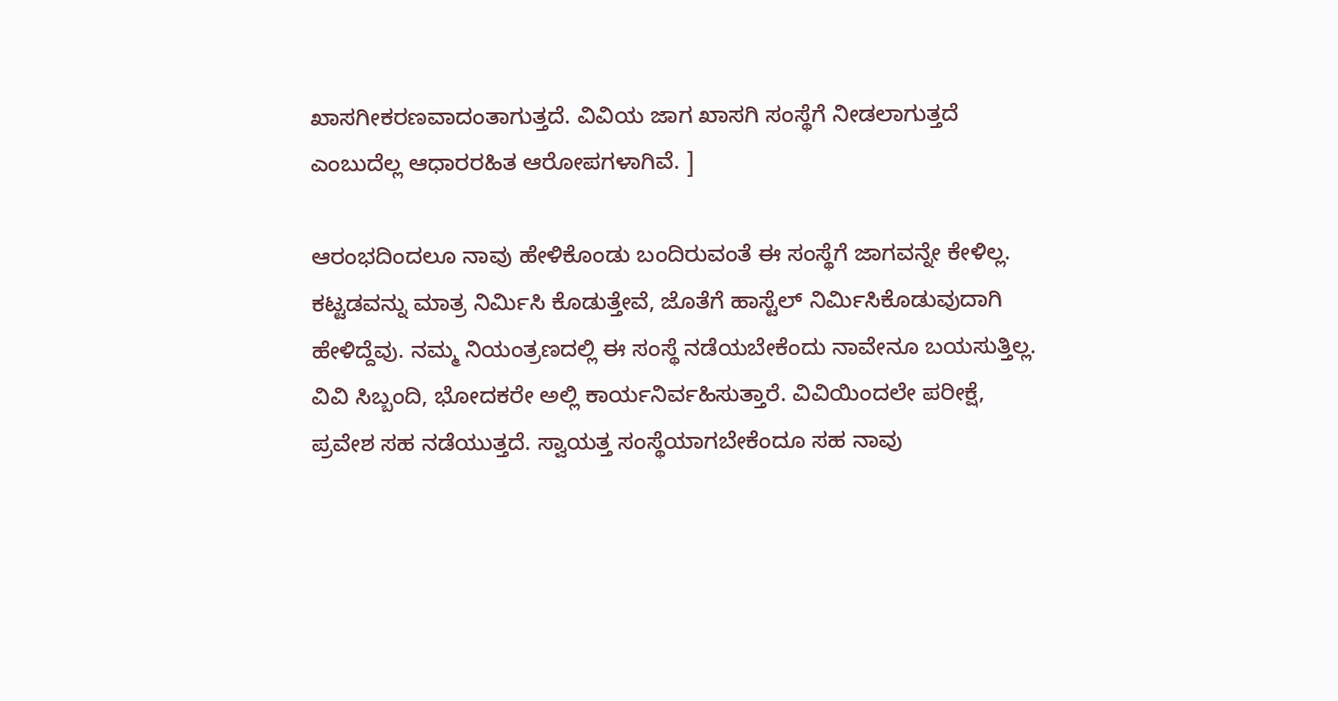ಖಾಸಗೀಕರಣವಾದಂತಾಗುತ್ತದೆ. ವಿವಿಯ ಜಾಗ ಖಾಸಗಿ ಸಂಸ್ಥೆಗೆ ನೀಡಲಾಗುತ್ತದೆ ಎಂಬುದೆಲ್ಲ ಆಧಾರರಹಿತ ಆರೋಪಗಳಾಗಿವೆ. ]

ಆರಂಭದಿಂದಲೂ ನಾವು ಹೇಳಿಕೊಂಡು ಬಂದಿರುವಂತೆ ಈ ಸಂಸ್ಥೆಗೆ ಜಾಗವನ್ನೇ ಕೇಳಿಲ್ಲ. ಕಟ್ಟಡವನ್ನು ಮಾತ್ರ ನಿರ್ಮಿಸಿ ಕೊಡುತ್ತೇವೆ, ಜೊತೆಗೆ ಹಾಸ್ಟೆಲ್ ನಿರ್ಮಿಸಿಕೊಡುವುದಾಗಿ ಹೇಳಿದ್ದೆವು. ನಮ್ಮ ನಿಯಂತ್ರಣದಲ್ಲಿ ಈ ಸಂಸ್ಥೆ ನಡೆಯಬೇಕೆಂದು ನಾವೇನೂ ಬಯಸುತ್ತಿಲ್ಲ. ವಿವಿ ಸಿಬ್ಬಂದಿ, ಭೋದಕರೇ ಅಲ್ಲಿ ಕಾರ್ಯನಿರ್ವಹಿಸುತ್ತಾರೆ. ವಿವಿಯಿಂದಲೇ ಪರೀಕ್ಷೆ, ಪ್ರವೇಶ ಸಹ ನಡೆಯುತ್ತದೆ. ಸ್ವಾಯತ್ತ ಸಂಸ್ಥೆಯಾಗಬೇಕೆಂದೂ ಸಹ ನಾವು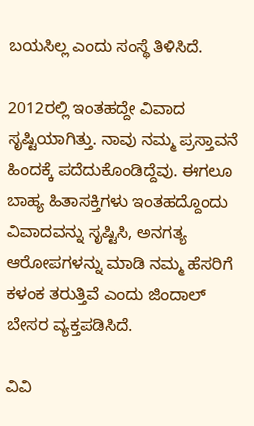ಬಯಸಿಲ್ಲ ಎಂದು ಸಂಸ್ಥೆ ತಿಳಿಸಿದೆ.

2012ರಲ್ಲಿ ಇಂತಹದ್ದೇ ವಿವಾದ ಸೃಷ್ಟಿಯಾಗಿತ್ತು. ನಾವು ನಮ್ಮ ಪ್ರಸ್ತಾವನೆ ಹಿಂದಕ್ಕೆ ಪದೆದುಕೊಂಡಿದ್ದೆವು. ಈಗಲೂ ಬಾಹ್ಯ ಹಿತಾಸಕ್ತಿಗಳು ಇಂತಹದ್ದೊಂದು ವಿವಾದವನ್ನು ಸೃಷ್ಟಿಸಿ, ಅನಗತ್ಯ ಆರೋಪಗಳನ್ನು ಮಾಡಿ ನಮ್ಮ ಹೆಸರಿಗೆ ಕಳಂಕ ತರುತ್ತಿವೆ ಎಂದು ಜಿಂದಾಲ್ ಬೇಸರ ವ್ಯಕ್ತಪಡಿಸಿದೆ.

ವಿವಿ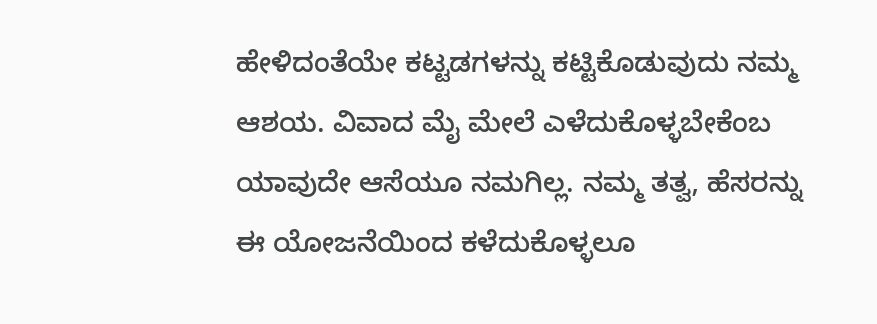ಹೇಳಿದಂತೆಯೇ ಕಟ್ಟಡಗಳನ್ನು ಕಟ್ಟಿಕೊಡುವುದು ನಮ್ಮ ಆಶಯ. ವಿವಾದ ಮೈ ಮೇಲೆ ಎಳೆದುಕೊಳ್ಳಬೇಕೆಂಬ ಯಾವುದೇ ಆಸೆಯೂ ನಮಗಿಲ್ಲ. ನಮ್ಮ ತತ್ವ, ಹೆಸರನ್ನು ಈ ಯೋಜನೆಯಿಂದ ಕಳೆದುಕೊಳ್ಳಲೂ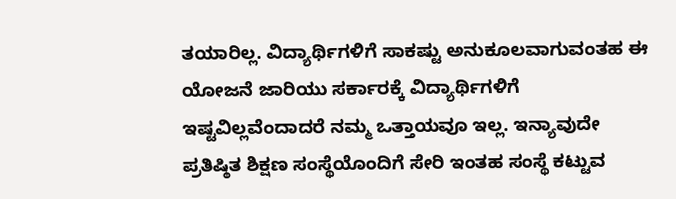ತಯಾರಿಲ್ಲ. ವಿದ್ಯಾರ್ಥಿಗಳಿಗೆ ಸಾಕಷ್ಟು ಅನುಕೂಲವಾಗುವಂತಹ ಈ ಯೋಜನೆ ಜಾರಿಯು ಸರ್ಕಾರಕ್ಕೆ ವಿದ್ಯಾರ್ಥಿಗಳಿಗೆ ಇಷ್ಟವಿಲ್ಲವೆಂದಾದರೆ ನಮ್ಮ ಒತ್ತಾಯವೂ ಇಲ್ಲ. ಇನ್ಯಾವುದೇ ಪ್ರತಿಷ್ಠಿತ ಶಿಕ್ಷಣ ಸಂಸ್ಥೆಯೊಂದಿಗೆ ಸೇರಿ ಇಂತಹ ಸಂಸ್ಥೆ ಕಟ್ಟುವ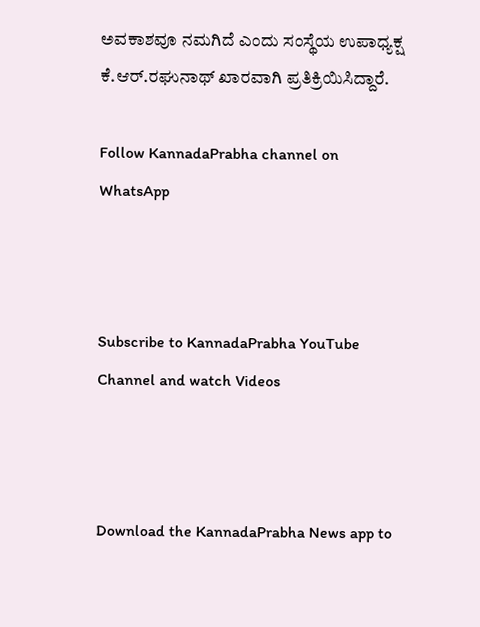ಅವಕಾಶವೂ ನಮಗಿದೆ ಎಂದು ಸಂಸ್ಥೆಯ ಉಪಾಧ್ಯಕ್ಷ ಕೆ.ಆರ್.ರಘುನಾಥ್ ಖಾರವಾಗಿ ಪ್ರತಿಕ್ರಿಯಿಸಿದ್ದಾರೆ.

Follow KannadaPrabha channel on WhatsApp



Subscribe to KannadaPrabha YouTube Channel and watch Videos



Download the KannadaPrabha News app to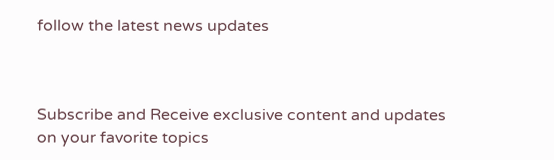follow the latest news updates



Subscribe and Receive exclusive content and updates on your favorite topics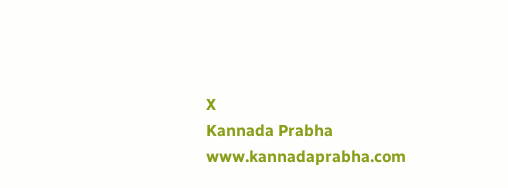X
Kannada Prabha
www.kannadaprabha.com